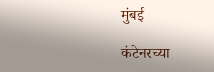मुंबई

कंटेनरच्या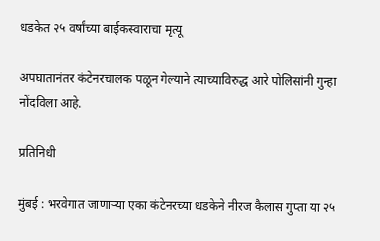धडकेत २५ वर्षांच्या बाईकस्वाराचा मृत्यू

अपघातानंतर कंटेनरचालक पळून गेल्याने त्याच्याविरुद्ध आरे पोलिसांनी गुन्हा नोंदविला आहे.

प्रतिनिधी

मुंबई : भरवेगात जाणाऱ्या एका कंटेनरच्या धडकेने नीरज कैलास गुप्ता या २५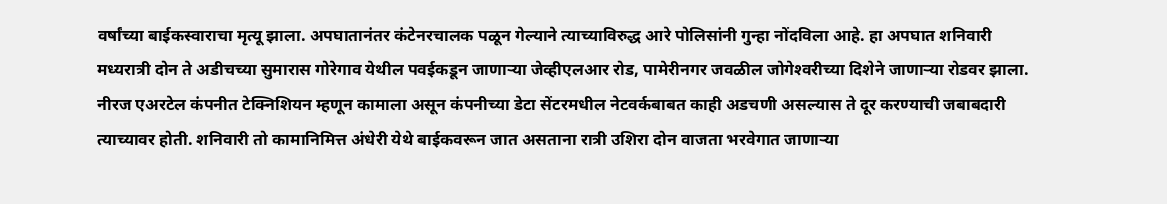वर्षांच्या बाईकस्वाराचा मृत्यू झाला. अपघातानंतर कंटेनरचालक पळून गेल्याने त्याच्याविरुद्ध आरे पोलिसांनी गुन्हा नोंदविला आहे. हा अपघात शनिवारी मध्यरात्री दोन ते अडीचच्या सुमारास गोरेगाव येथील पवईकडून जाणाऱ्या जेव्हीएलआर रोड, पामेरीनगर जवळील जोगेश्‍वरीच्या दिशेने जाणाऱ्या रोडवर झाला. नीरज एअरटेल कंपनीत टेक्निशियन म्हणून कामाला असून कंपनीच्या डेटा सेंटरमधील नेटवर्कबाबत काही अडचणी असल्यास ते दूर करण्याची जबाबदारी त्याच्यावर होती. शनिवारी तो कामानिमित्त अंधेरी येथे बाईकवरून जात असताना रात्री उशिरा दोन वाजता भरवेगात जाणाऱ्या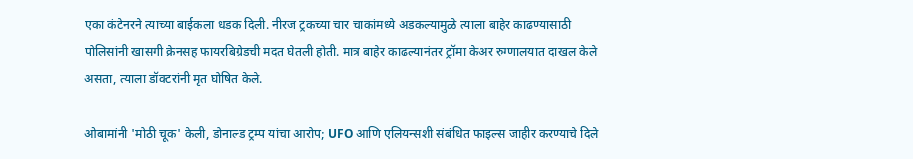एका कंटेनरने त्याच्या बाईकला धडक दिली. नीरज ट्रकच्या चार चाकांमध्ये अडकल्यामुळे त्याला बाहेर काढण्यासाठी पोलिसांनी खासगी क्रेनसह फायरबिग्रेडची मदत घेतली होती. मात्र बाहेर काढल्यानंतर ट्रॉमा केअर रुग्णालयात दाखल केले असता, त्याला डॉक्टरांनी मृत घोषित केले.

ओबामांनी 'मोठी चूक' केली, डोनाल्ड ट्रम्प यांचा आरोप; UFO आणि एलियन्सशी संबंधित फाइल्स जाहीर करण्याचे दिले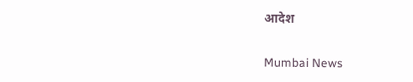आदेश

Mumbai News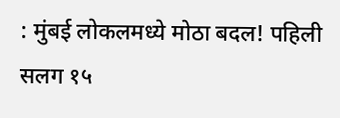: मुंबई लोकलमध्ये मोठा बदल! पहिली सलग १५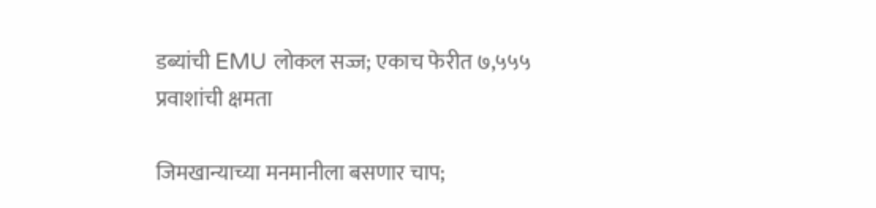डब्यांची EMU लोकल सज्ज; एकाच फेरीत ७,५५५ प्रवाशांची क्षमता

जिमखान्याच्या मनमानीला बसणार चाप;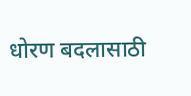धोरण बदलासाठी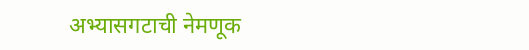अभ्यासगटाची नेमणूक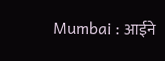Mumbai : आईने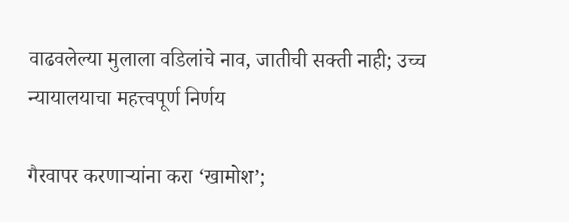वाढवलेल्या मुलाला वडिलांचे नाव, जातीची सक्ती नाही; उच्च न्यायालयाचा महत्त्वपूर्ण निर्णय

गैरवापर करणाऱ्यांना करा ‘खामोश’;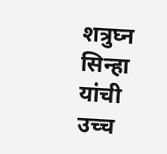शत्रुघ्न सिन्हा यांची उच्च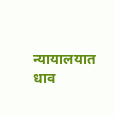न्यायालयात धाव